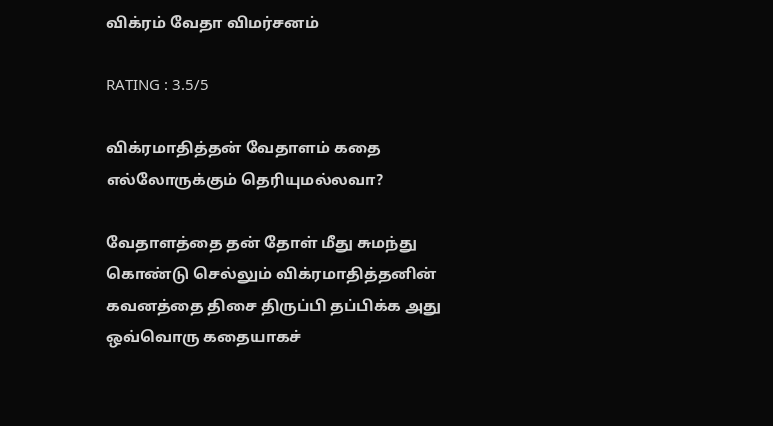விக்ரம் வேதா விமர்சனம்

RATING : 3.5/5

விக்ரமாதித்தன் வேதாளம் கதை எல்லோருக்கும் தெரியுமல்லவா?

வேதாளத்தை தன் தோள் மீது சுமந்து கொண்டு செல்லும் விக்ரமாதித்தனின் கவனத்தை திசை திருப்பி தப்பிக்க அது ஒவ்வொரு கதையாகச்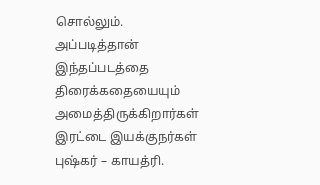சொல்லும். அப்படித்தான் இந்தப்படத்தை திரைக்கதையையும் அமைத்திருக்கிறார்கள் இரட்டை இயக்குநர்கள் புஷ்கர் – காயத்ரி.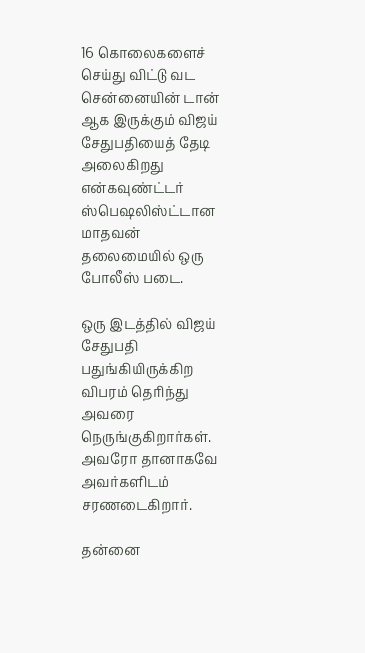16 கொலைகளைச் செய்து விட்டு வட சென்னையின் டான் ஆக இருக்கும் விஜய் சேதுபதியைத் தேடி அலைகிறது என்கவுண்ட்டர் ஸ்பெஷலிஸ்ட்டான மாதவன் தலைமையில் ஒரு போலீஸ் படை.

ஒரு இடத்தில் விஜய் சேதுபதி பதுங்கியிருக்கிற விபரம் தெரிந்து அவரை நெருங்குகிறார்கள். அவரோ தானாகவே அவர்களிடம் சரணடைகிறார்.

தன்னை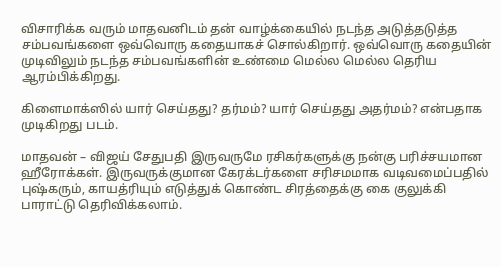விசாரிக்க வரும் மாதவனிடம் தன் வாழ்க்கையில் நடந்த அடுத்தடுத்த சம்பவங்களை ஒவ்வொரு கதையாகச் சொல்கிறார். ஒவ்வொரு கதையின் முடிவிலும் நடந்த சம்பவங்களின் உண்மை மெல்ல மெல்ல தெரிய ஆரம்பிக்கிறது.

கிளைமாக்ஸில் யார் செய்தது? தர்மம்? யார் செய்தது அதர்மம்? என்பதாக முடிகிறது படம்.

மாதவன் – விஜய் சேதுபதி இருவருமே ரசிகர்களுக்கு நன்கு பரிச்சயமான ஹீரோக்கள். இருவருக்குமான கேரக்டர்களை சரிசமமாக வடிவமைப்பதில் புஷ்கரும், காயத்ரியும் எடுத்துக் கொண்ட சிரத்தைக்கு கை குலுக்கி பாராட்டு தெரிவிக்கலாம்.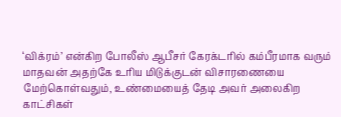‘விக்ரம்’ என்கிற போலீஸ் ஆபீசர் கேரக்டரில் கம்பீரமாக வரும் மாதவன் அதற்கே உரிய மிடுக்குடன் விசாரணையை மேற்கொள்வதும், உண்மையைத் தேடி அவர் அலைகிற காட்சிகள்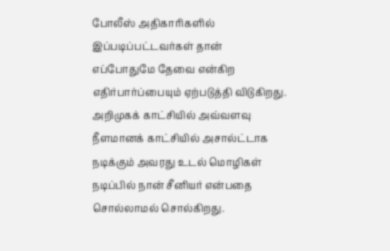போலீஸ் அதிகாரிகளில் இப்படிப்பட்டவர்கள் தான் எப்போதுமே தேவை என்கிற எதிர்பார்ப்பையும் ஏற்படுத்தி விடுகிறது. அறிமுகக் காட்சியில் அவ்வளவு நீளமானக் காட்சியில் அசால்ட்டாக நடிக்கும் அவரது உடல் மொழிகள் நடிப்பில் நான் சீனியர் என்பதை சொல்லாமல் சொல்கிறது.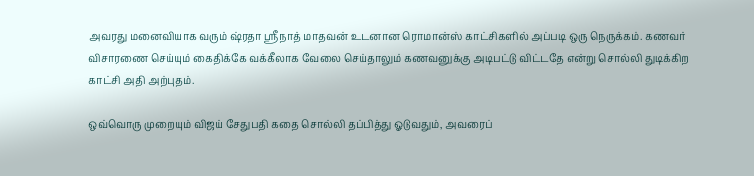அவரது மனைவியாக வரும் ஷ்ரதா ஸ்ரீநாத் மாதவன் உடனான ரொமான்ஸ் காட்சிகளில் அப்படி ஒரு நெருக்கம். கணவர் விசாரணை செய்யும் கைதிக்கே வக்கீலாக வேலை செய்தாலும் கணவனுக்கு அடிபட்டு விட்டதே என்று சொல்லி துடிக்கிற காட்சி அதி அற்புதம்.

ஒவ்வொரு முறையும் விஜய் சேதுபதி கதை சொல்லி தப்பித்து ஓடுவதும், அவரைப்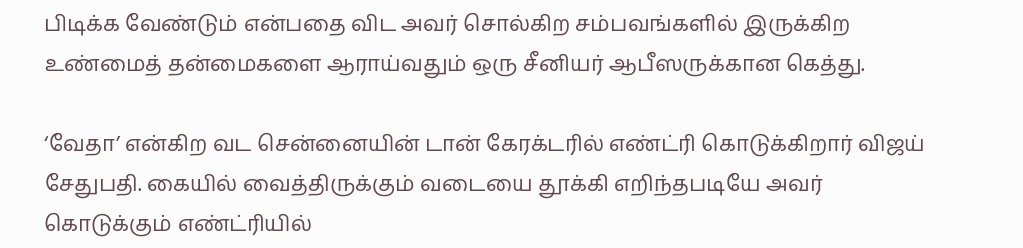பிடிக்க வேண்டும் என்பதை விட அவர் சொல்கிற சம்பவங்களில் இருக்கிற உண்மைத் தன்மைகளை ஆராய்வதும் ஒரு சீனியர் ஆபீஸருக்கான கெத்து.

‘வேதா’ என்கிற வட சென்னையின் டான் கேரக்டரில் எண்ட்ரி கொடுக்கிறார் விஜய் சேதுபதி. கையில் வைத்திருக்கும் வடையை தூக்கி எறிந்தபடியே அவர் கொடுக்கும் எண்ட்ரியில்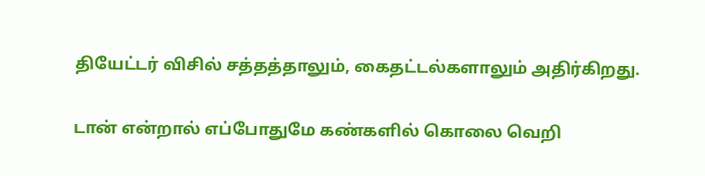தியேட்டர் விசில் சத்தத்தாலும், கைதட்டல்களாலும் அதிர்கிறது.

டான் என்றால் எப்போதுமே கண்களில் கொலை வெறி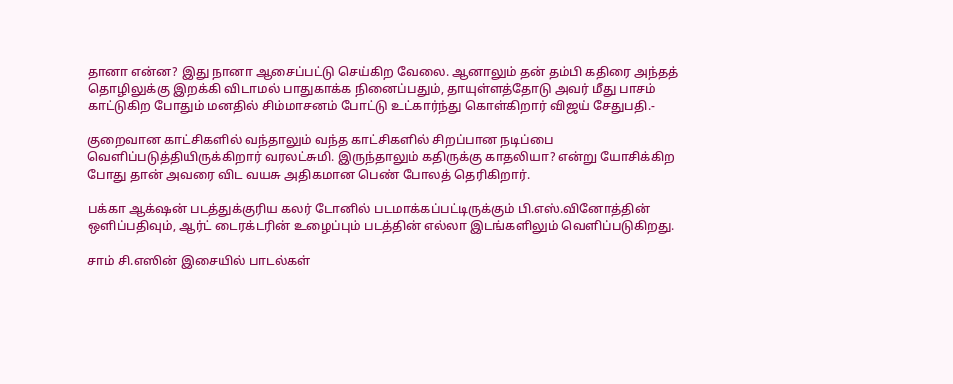தானா என்ன? இது நானா ஆசைப்பட்டு செய்கிற வேலை. ஆனாலும் தன் தம்பி கதிரை அந்தத் தொழிலுக்கு இறக்கி விடாமல் பாதுகாக்க நினைப்பதும், தாயுள்ளத்தோடு அவர் மீது பாசம் காட்டுகிற போதும் மனதில் சிம்மாசனம் போட்டு உட்கார்ந்து கொள்கிறார் விஜய் சேதுபதி.-

குறைவான காட்சிகளில் வந்தாலும் வந்த காட்சிகளில் சிறப்பான நடிப்பை வெளிப்படுத்தியிருக்கிறார் வரலட்சுமி. இருந்தாலும் கதிருக்கு காதலியா? என்று யோசிக்கிற போது தான் அவரை விட வயசு அதிகமான பெண் போலத் தெரிகிறார்.

பக்கா ஆக்‌ஷன் படத்துக்குரிய கலர் டோனில் படமாக்கப்பட்டிருக்கும் பி.எஸ்.வினோத்தின் ஒளிப்பதிவும், ஆர்ட் டைரக்டரின் உழைப்பும் படத்தின் எல்லா இடங்களிலும் வெளிப்படுகிறது.

சாம் சி.எஸின் இசையில் பாடல்கள்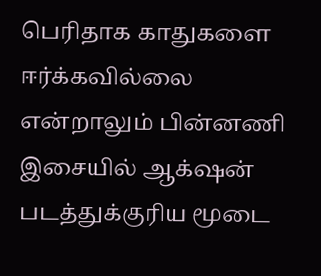பெரிதாக காதுகளை ஈர்க்கவில்லை என்றாலும் பின்னணி இசையில் ஆக்‌ஷன் படத்துக்குரிய மூடை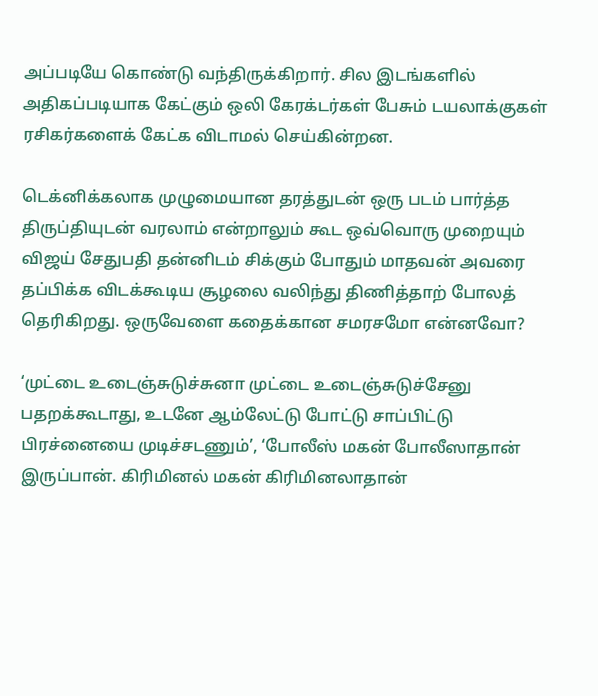அப்படியே கொண்டு வந்திருக்கிறார். சில இடங்களில் அதிகப்படியாக கேட்கும் ஒலி கேரக்டர்கள் பேசும் டயலாக்குகள் ரசிகர்களைக் கேட்க விடாமல் செய்கின்றன.

டெக்னிக்கலாக முழுமையான தரத்துடன் ஒரு படம் பார்த்த திருப்தியுடன் வரலாம் என்றாலும் கூட ஒவ்வொரு முறையும் விஜய் சேதுபதி தன்னிடம் சிக்கும் போதும் மாதவன் அவரை தப்பிக்க விடக்கூடிய சூழலை வலிந்து திணித்தாற் போலத் தெரிகிறது. ஒருவேளை கதைக்கான சமரசமோ என்னவோ?

‘முட்டை உடைஞ்சுடுச்சுனா முட்டை உடைஞ்சுடுச்சேனு பதறக்கூடாது, உடனே ஆம்லேட்டு போட்டு சாப்பிட்டு பிரச்னையை முடிச்சடணும்’, ‘போலீஸ் மகன் போலீஸாதான் இருப்பான். கிரிமினல் மகன் கிரிமினலாதான்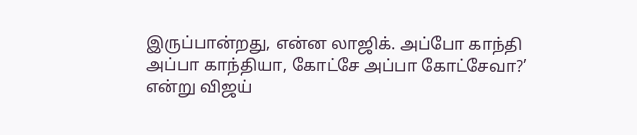இருப்பான்றது, என்ன லாஜிக். அப்போ காந்தி அப்பா காந்தியா, கோட்சே அப்பா கோட்சேவா?’ என்று விஜய்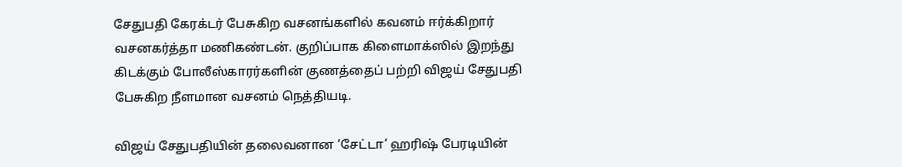சேதுபதி கேரக்டர் பேசுகிற வசனங்களில் கவனம் ஈர்க்கிறார் வசனகர்த்தா மணிகண்டன். குறிப்பாக கிளைமாக்ஸில் இறந்து கிடக்கும் போலீஸ்காரர்களின் குணத்தைப் பற்றி விஜய் சேதுபதி பேசுகிற நீளமான வசனம் நெத்தியடி.

விஜய் சேதுபதியின் தலைவனான ‘சேட்டா’ ஹரிஷ் பேரடியின்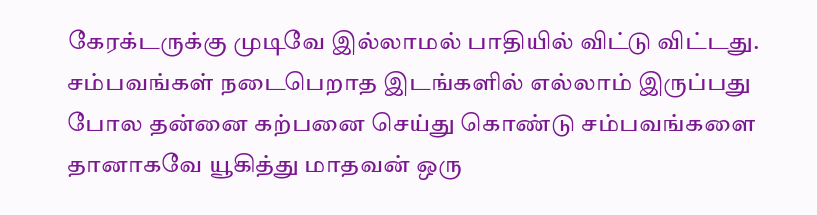கேரக்டருக்கு முடிவே இல்லாமல் பாதியில் விட்டு விட்டது. சம்பவங்கள் நடைபெறாத இடங்களில் எல்லாம் இருப்பது போல தன்னை கற்பனை செய்து கொண்டு சம்பவங்களை தானாகவே யூகித்து மாதவன் ஒரு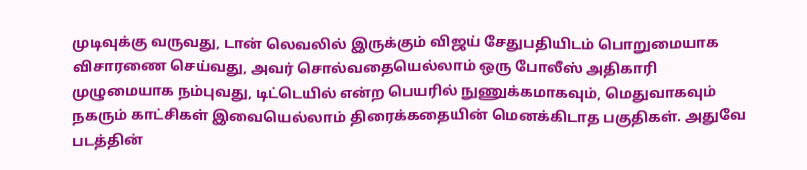முடிவுக்கு வருவது, டான் லெவலில் இருக்கும் விஜய் சேதுபதியிடம் பொறுமையாக விசாரணை செய்வது, அவர் சொல்வதையெல்லாம் ஒரு போலீஸ் அதிகாரி முழுமையாக நம்புவது, டிட்டெயில் என்ற பெயரில் நுணுக்கமாகவும், மெதுவாகவும் நகரும் காட்சிகள் இவையெல்லாம் திரைக்கதையின் மெனக்கிடாத பகுதிகள். அதுவே படத்தின்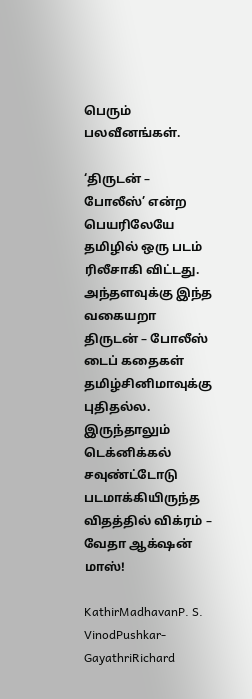பெரும் பலவீனங்கள்.

‘திருடன் – போலீஸ்’ என்ற பெயரிலேயே தமிழில் ஒரு படம் ரிலீசாகி விட்டது. அந்தளவுக்கு இந்த வகையறா திருடன் – போலீஸ் டைப் கதைகள் தமிழ்சினிமாவுக்கு புதிதல்ல. இருந்தாலும் டெக்னிக்கல் சவுண்ட்டோடு படமாக்கியிருந்த விதத்தில் விக்ரம் – வேதா ஆக்‌ஷன் மாஸ்!

KathirMadhavanP. S. VinodPushkar-GayathriRichard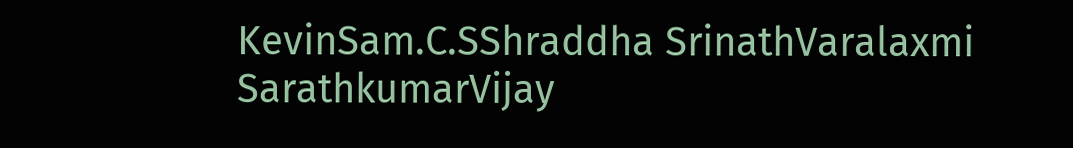KevinSam.C.SShraddha SrinathVaralaxmi SarathkumarVijay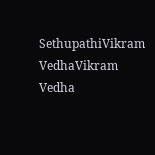SethupathiVikram VedhaVikram Vedha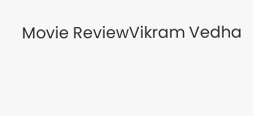Movie ReviewVikram Vedha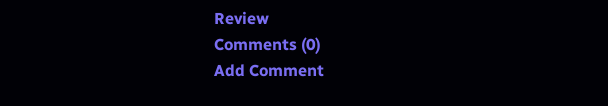Review
Comments (0)
Add Comment